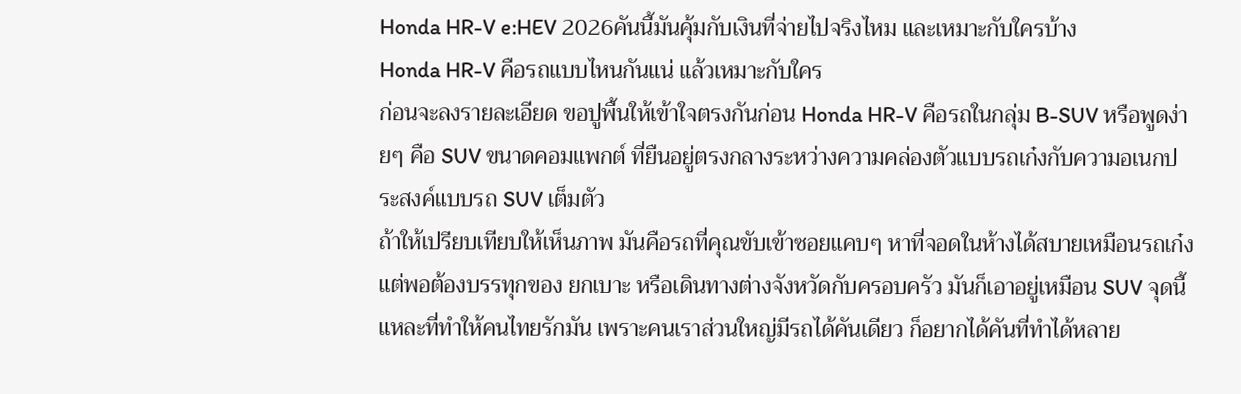Honda HR-V e:HEV 2026คันนี้มันคุ้มกับเงินที่จ่ายไปจริงไหม และเหมาะกับใครบ้าง
Honda HR-V คือรถแบบไหนกันแน่ แล้วเหมาะกับใคร
ก่อนจะลงรายละเอียด ขอปูพื้นให้เข้าใจตรงกันก่อน Honda HR-V คือรถในกลุ่ม B-SUV หรือพูดง่ายๆ คือ SUV ขนาดคอมแพกต์ ที่ยืนอยู่ตรงกลางระหว่างความคล่องตัวแบบรถเก๋งกับความอเนกประสงค์แบบรถ SUV เต็มตัว
ถ้าให้เปรียบเทียบให้เห็นภาพ มันคือรถที่คุณขับเข้าซอยแคบๆ หาที่จอดในห้างได้สบายเหมือนรถเก๋ง แต่พอต้องบรรทุกของ ยกเบาะ หรือเดินทางต่างจังหวัดกับครอบครัว มันก็เอาอยู่เหมือน SUV จุดนี้แหละที่ทำให้คนไทยรักมัน เพราะคนเราส่วนใหญ่มีรถได้คันเดียว ก็อยากได้คันที่ทำได้หลาย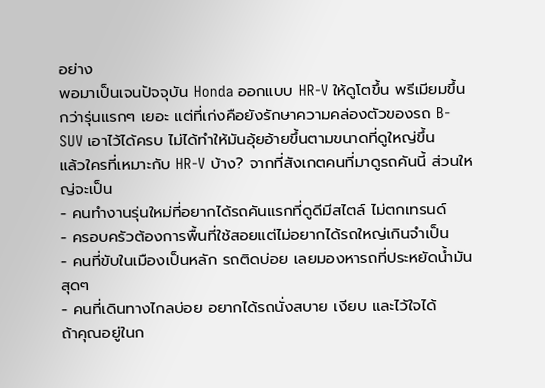อย่าง
พอมาเป็นเจนปัจจุบัน Honda ออกแบบ HR-V ให้ดูโตขึ้น พรีเมียมขึ้นกว่ารุ่นแรกๆ เยอะ แต่ที่เก่งคือยังรักษาความคล่องตัวของรถ B-SUV เอาไว้ได้ครบ ไม่ได้ทำให้มันอุ้ยอ้ายขึ้นตามขนาดที่ดูใหญ่ขึ้น
แล้วใครที่เหมาะกับ HR-V บ้าง? จากที่สังเกตคนที่มาดูรถคันนี้ ส่วนใหญ่จะเป็น
- คนทำงานรุ่นใหม่ที่อยากได้รถคันแรกที่ดูดีมีสไตล์ ไม่ตกเทรนด์
- ครอบครัวต้องการพื้นที่ใช้สอยแต่ไม่อยากได้รถใหญ่เกินจำเป็น
- คนที่ขับในเมืองเป็นหลัก รถติดบ่อย เลยมองหารถที่ประหยัดน้ำมันสุดๆ
- คนที่เดินทางไกลบ่อย อยากได้รถนั่งสบาย เงียบ และไว้ใจได้
ถ้าคุณอยู่ในก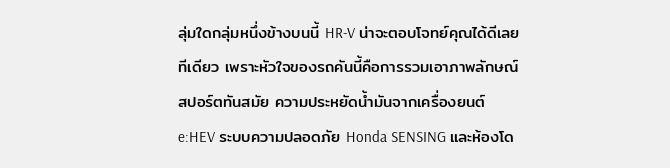ลุ่มใดกลุ่มหนึ่งข้างบนนี้ HR-V น่าจะตอบโจทย์คุณได้ดีเลยทีเดียว เพราะหัวใจของรถคันนี้คือการรวมเอาภาพลักษณ์สปอร์ตทันสมัย ความประหยัดน้ำมันจากเครื่องยนต์ e:HEV ระบบความปลอดภัย Honda SENSING และห้องโด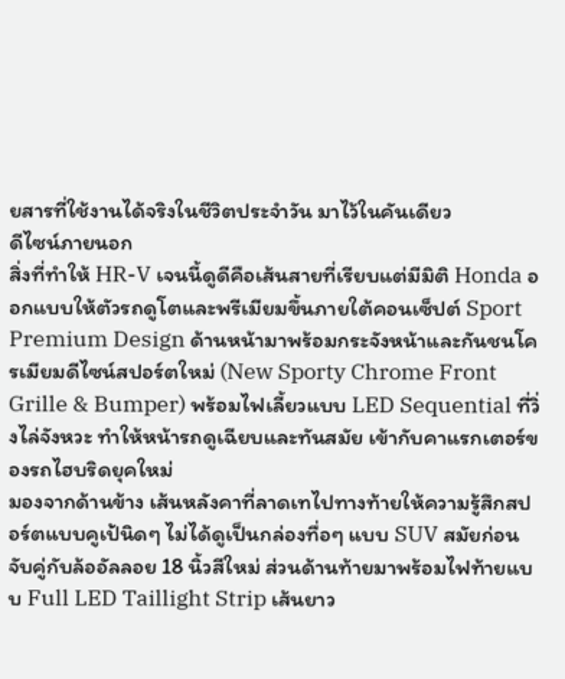ยสารที่ใช้งานได้จริงในชีวิตประจำวัน มาไว้ในคันเดียว
ดีไซน์ภายนอก
สิ่งที่ทำให้ HR-V เจนนี้ดูดีคือเส้นสายที่เรียบแต่มีมิติ Honda ออกแบบให้ตัวรถดูโตและพรีเมียมขึ้นภายใต้คอนเซ็ปต์ Sport Premium Design ด้านหน้ามาพร้อมกระจังหน้าและกันชนโครเมียมดีไซน์สปอร์ตใหม่ (New Sporty Chrome Front Grille & Bumper) พร้อมไฟเลี้ยวแบบ LED Sequential ที่วิ่งไล่จังหวะ ทำให้หน้ารถดูเฉียบและทันสมัย เข้ากับคาแรกเตอร์ของรถไฮบริดยุคใหม่
มองจากด้านข้าง เส้นหลังคาที่ลาดเทไปทางท้ายให้ความรู้สึกสปอร์ตแบบคูเป้นิดๆ ไม่ได้ดูเป็นกล่องทื่อๆ แบบ SUV สมัยก่อน จับคู่กับล้ออัลลอย 18 นิ้วสีใหม่ ส่วนด้านท้ายมาพร้อมไฟท้ายแบบ Full LED Taillight Strip เส้นยาว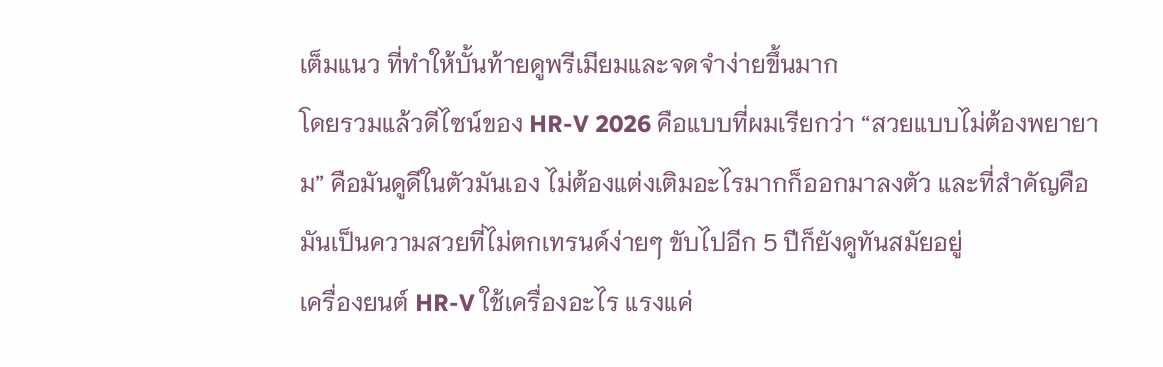เต็มแนว ที่ทำให้บั้นท้ายดูพรีเมียมและจดจำง่ายขึ้นมาก
โดยรวมแล้วดีไซน์ของ HR-V 2026 คือแบบที่ผมเรียกว่า “สวยแบบไม่ต้องพยายาม” คือมันดูดีในตัวมันเอง ไม่ต้องแต่งเติมอะไรมากก็ออกมาลงตัว และที่สำคัญคือมันเป็นความสวยที่ไม่ตกเทรนด์ง่ายๆ ขับไปอีก 5 ปีก็ยังดูทันสมัยอยู่
เครื่องยนต์ HR-V ใช้เครื่องอะไร แรงแค่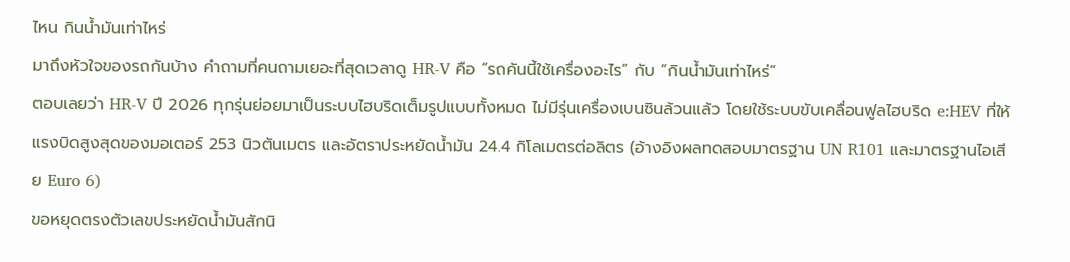ไหน กินน้ำมันเท่าไหร่
มาถึงหัวใจของรถกันบ้าง คำถามที่คนถามเยอะที่สุดเวลาดู HR-V คือ “รถคันนี้ใช้เครื่องอะไร” กับ “กินน้ำมันเท่าไหร่”
ตอบเลยว่า HR-V ปี 2026 ทุกรุ่นย่อยมาเป็นระบบไฮบริดเต็มรูปแบบทั้งหมด ไม่มีรุ่นเครื่องเบนซินล้วนแล้ว โดยใช้ระบบขับเคลื่อนฟูลไฮบริด e:HEV ที่ให้แรงบิดสูงสุดของมอเตอร์ 253 นิวตันเมตร และอัตราประหยัดน้ำมัน 24.4 กิโลเมตรต่อลิตร (อ้างอิงผลทดสอบมาตรฐาน UN R101 และมาตรฐานไอเสีย Euro 6)
ขอหยุดตรงตัวเลขประหยัดน้ำมันสักนิ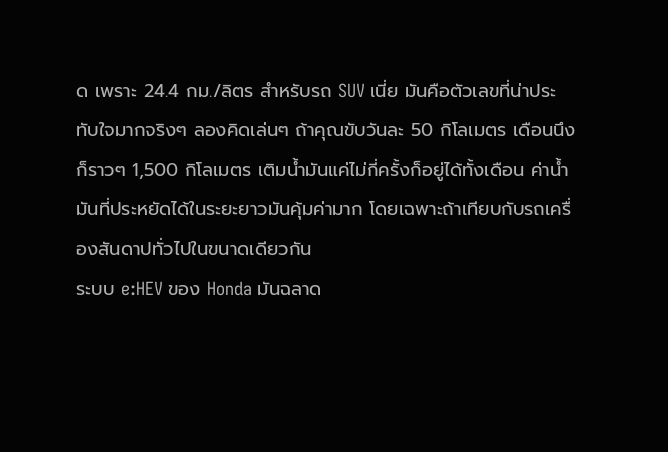ด เพราะ 24.4 กม./ลิตร สำหรับรถ SUV เนี่ย มันคือตัวเลขที่น่าประทับใจมากจริงๆ ลองคิดเล่นๆ ถ้าคุณขับวันละ 50 กิโลเมตร เดือนนึงก็ราวๆ 1,500 กิโลเมตร เติมน้ำมันแค่ไม่กี่ครั้งก็อยู่ได้ทั้งเดือน ค่าน้ำมันที่ประหยัดได้ในระยะยาวมันคุ้มค่ามาก โดยเฉพาะถ้าเทียบกับรถเครื่องสันดาปทั่วไปในขนาดเดียวกัน
ระบบ e:HEV ของ Honda มันฉลาด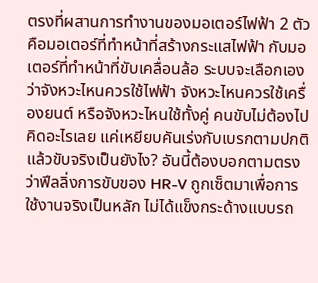ตรงที่ผสานการทำงานของมอเตอร์ไฟฟ้า 2 ตัว คือมอเตอร์ที่ทำหน้าที่สร้างกระแสไฟฟ้า กับมอเตอร์ที่ทำหน้าที่ขับเคลื่อนล้อ ระบบจะเลือกเองว่าจังหวะไหนควรใช้ไฟฟ้า จังหวะไหนควรใช้เครื่องยนต์ หรือจังหวะไหนใช้ทั้งคู่ คนขับไม่ต้องไปคิดอะไรเลย แค่เหยียบคันเร่งกับเบรกตามปกติ
แล้วขับจริงเป็นยังไง? อันนี้ต้องบอกตามตรงว่าฟีลลิ่งการขับของ HR-V ถูกเซ็ตมาเพื่อการใช้งานจริงเป็นหลัก ไม่ได้แข็งกระด้างแบบรถ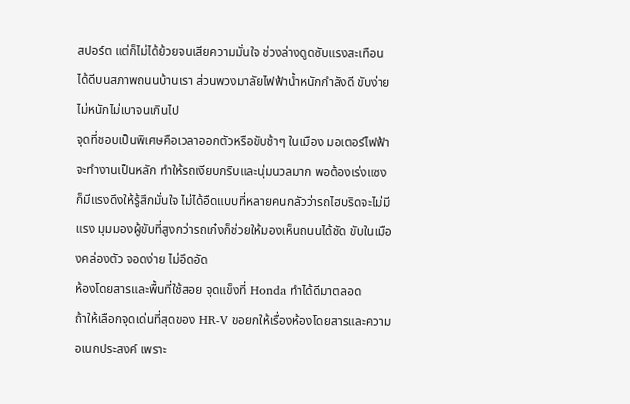สปอร์ต แต่ก็ไม่ได้ย้วยจนเสียความมั่นใจ ช่วงล่างดูดซับแรงสะเทือนได้ดีบนสภาพถนนบ้านเรา ส่วนพวงมาลัยไฟฟ้าน้ำหนักกำลังดี ขับง่าย ไม่หนักไม่เบาจนเกินไป
จุดที่ชอบเป็นพิเศษคือเวลาออกตัวหรือขับช้าๆ ในเมือง มอเตอร์ไฟฟ้าจะทำงานเป็นหลัก ทำให้รถเงียบกริบและนุ่มนวลมาก พอต้องเร่งแซงก็มีแรงดึงให้รู้สึกมั่นใจ ไม่ได้อืดแบบที่หลายคนกลัวว่ารถไฮบริดจะไม่มีแรง มุมมองผู้ขับที่สูงกว่ารถเก๋งก็ช่วยให้มองเห็นถนนได้ชัด ขับในเมืองคล่องตัว จอดง่าย ไม่อึดอัด
ห้องโดยสารและพื้นที่ใช้สอย จุดแข็งที่ Honda ทำได้ดีมาตลอด
ถ้าให้เลือกจุดเด่นที่สุดของ HR-V ขอยกให้เรื่องห้องโดยสารและความอเนกประสงค์ เพราะ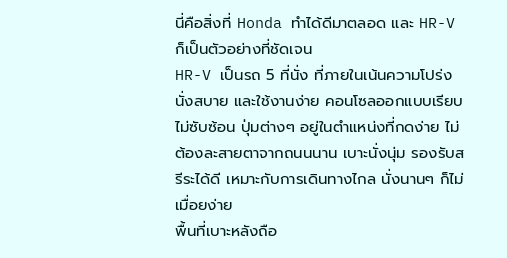นี่คือสิ่งที่ Honda ทำได้ดีมาตลอด และ HR-V ก็เป็นตัวอย่างที่ชัดเจน
HR-V เป็นรถ 5 ที่นั่ง ที่ภายในเน้นความโปร่ง นั่งสบาย และใช้งานง่าย คอนโซลออกแบบเรียบ ไม่ซับซ้อน ปุ่มต่างๆ อยู่ในตำแหน่งที่กดง่าย ไม่ต้องละสายตาจากถนนนาน เบาะนั่งนุ่ม รองรับสรีระได้ดี เหมาะกับการเดินทางไกล นั่งนานๆ ก็ไม่เมื่อยง่าย
พื้นที่เบาะหลังถือ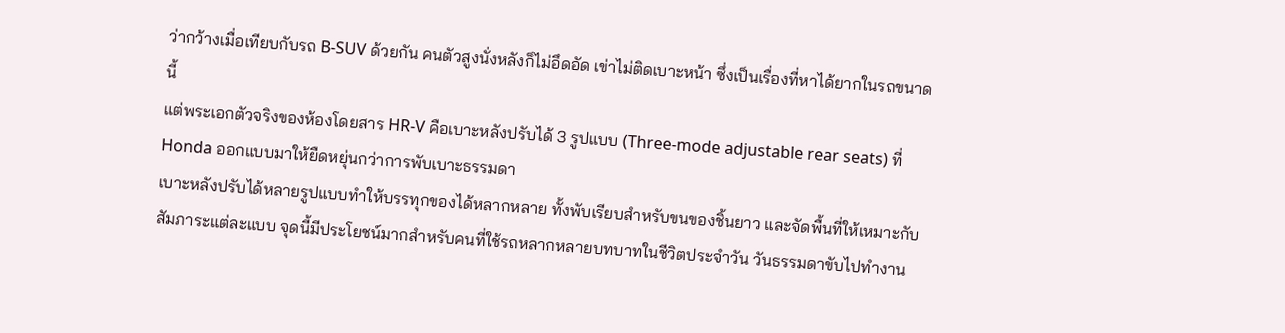ว่ากว้างเมื่อเทียบกับรถ B-SUV ด้วยกัน คนตัวสูงนั่งหลังก็ไม่อึดอัด เข่าไม่ติดเบาะหน้า ซึ่งเป็นเรื่องที่หาได้ยากในรถขนาดนี้
แต่พระเอกตัวจริงของห้องโดยสาร HR-V คือเบาะหลังปรับได้ 3 รูปแบบ (Three-mode adjustable rear seats) ที่ Honda ออกแบบมาให้ยืดหยุ่นกว่าการพับเบาะธรรมดา
เบาะหลังปรับได้หลายรูปแบบทำให้บรรทุกของได้หลากหลาย ทั้งพับเรียบสำหรับขนของชิ้นยาว และจัดพื้นที่ให้เหมาะกับสัมภาระแต่ละแบบ จุดนี้มีประโยชน์มากสำหรับคนที่ใช้รถหลากหลายบทบาทในชีวิตประจำวัน วันธรรมดาขับไปทำงาน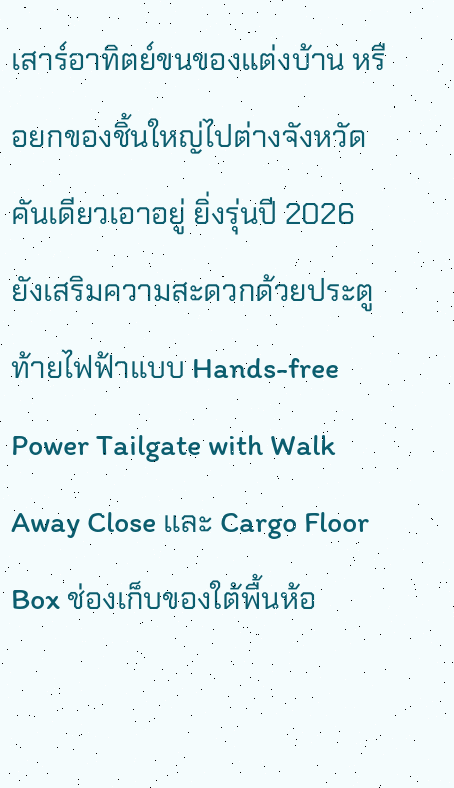เสาร์อาทิตย์ขนของแต่งบ้าน หรือยกของชิ้นใหญ่ไปต่างจังหวัด คันเดียวเอาอยู่ ยิ่งรุ่นปี 2026 ยังเสริมความสะดวกด้วยประตูท้ายไฟฟ้าแบบ Hands-free Power Tailgate with Walk Away Close และ Cargo Floor Box ช่องเก็บของใต้พื้นห้อ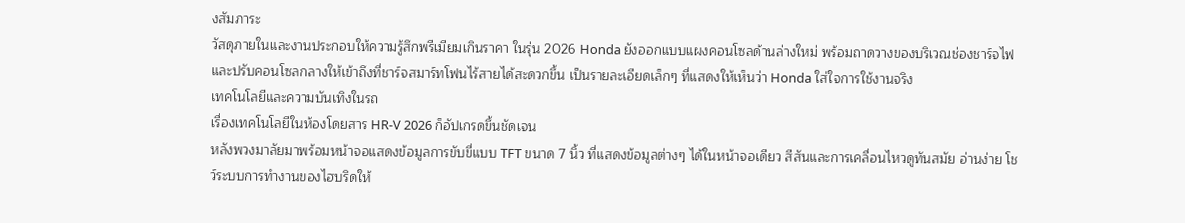งสัมภาระ
วัสดุภายในและงานประกอบให้ความรู้สึกพรีเมียมเกินราคา ในรุ่น 2026 Honda ยังออกแบบแผงคอนโซลด้านล่างใหม่ พร้อมถาดวางของบริเวณช่องชาร์จไฟ และปรับคอนโซลกลางให้เข้าถึงที่ชาร์จสมาร์ทโฟนไร้สายได้สะดวกขึ้น เป็นรายละเอียดเล็กๆ ที่แสดงให้เห็นว่า Honda ใส่ใจการใช้งานจริง
เทคโนโลยีและความบันเทิงในรถ
เรื่องเทคโนโลยีในห้องโดยสาร HR-V 2026 ก็อัปเกรดขึ้นชัดเจน
หลังพวงมาลัยมาพร้อมหน้าจอแสดงข้อมูลการขับขี่แบบ TFT ขนาด 7 นิ้ว ที่แสดงข้อมูลต่างๆ ได้ในหน้าจอเดียว สีสันและการเคลื่อนไหวดูทันสมัย อ่านง่าย โชว์ระบบการทำงานของไฮบริดให้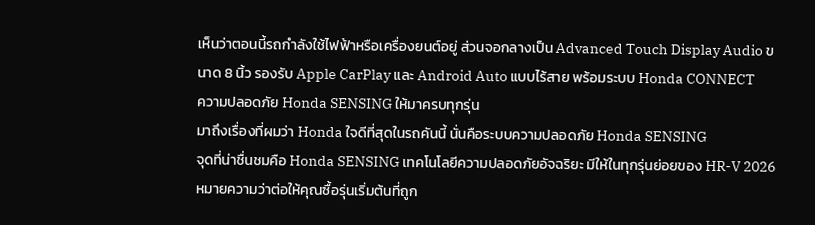เห็นว่าตอนนี้รถกำลังใช้ไฟฟ้าหรือเครื่องยนต์อยู่ ส่วนจอกลางเป็น Advanced Touch Display Audio ขนาด 8 นิ้ว รองรับ Apple CarPlay และ Android Auto แบบไร้สาย พร้อมระบบ Honda CONNECT
ความปลอดภัย Honda SENSING ให้มาครบทุกรุ่น
มาถึงเรื่องที่ผมว่า Honda ใจดีที่สุดในรถคันนี้ นั่นคือระบบความปลอดภัย Honda SENSING
จุดที่น่าชื่นชมคือ Honda SENSING เทคโนโลยีความปลอดภัยอัจฉริยะ มีให้ในทุกรุ่นย่อยของ HR-V 2026 หมายความว่าต่อให้คุณซื้อรุ่นเริ่มต้นที่ถูก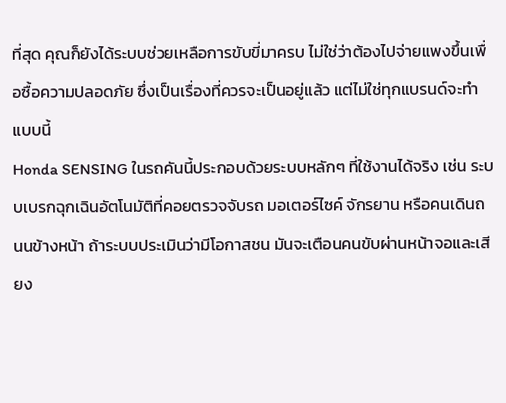ที่สุด คุณก็ยังได้ระบบช่วยเหลือการขับขี่มาครบ ไม่ใช่ว่าต้องไปจ่ายแพงขึ้นเพื่อซื้อความปลอดภัย ซึ่งเป็นเรื่องที่ควรจะเป็นอยู่แล้ว แต่ไม่ใช่ทุกแบรนด์จะทำแบบนี้
Honda SENSING ในรถคันนี้ประกอบด้วยระบบหลักๆ ที่ใช้งานได้จริง เช่น ระบบเบรกฉุกเฉินอัตโนมัติที่คอยตรวจจับรถ มอเตอร์ไซค์ จักรยาน หรือคนเดินถนนข้างหน้า ถ้าระบบประเมินว่ามีโอกาสชน มันจะเตือนคนขับผ่านหน้าจอและเสียง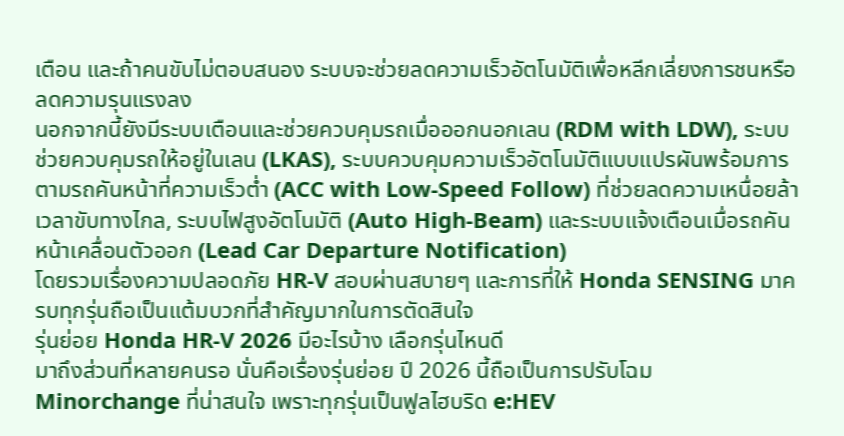เตือน และถ้าคนขับไม่ตอบสนอง ระบบจะช่วยลดความเร็วอัตโนมัติเพื่อหลีกเลี่ยงการชนหรือลดความรุนแรงลง
นอกจากนี้ยังมีระบบเตือนและช่วยควบคุมรถเมื่อออกนอกเลน (RDM with LDW), ระบบช่วยควบคุมรถให้อยู่ในเลน (LKAS), ระบบควบคุมความเร็วอัตโนมัติแบบแปรผันพร้อมการตามรถคันหน้าที่ความเร็วต่ำ (ACC with Low-Speed Follow) ที่ช่วยลดความเหนื่อยล้าเวลาขับทางไกล, ระบบไฟสูงอัตโนมัติ (Auto High-Beam) และระบบแจ้งเตือนเมื่อรถคันหน้าเคลื่อนตัวออก (Lead Car Departure Notification)
โดยรวมเรื่องความปลอดภัย HR-V สอบผ่านสบายๆ และการที่ให้ Honda SENSING มาครบทุกรุ่นถือเป็นแต้มบวกที่สำคัญมากในการตัดสินใจ
รุ่นย่อย Honda HR-V 2026 มีอะไรบ้าง เลือกรุ่นไหนดี
มาถึงส่วนที่หลายคนรอ นั่นคือเรื่องรุ่นย่อย ปี 2026 นี้ถือเป็นการปรับโฉม Minorchange ที่น่าสนใจ เพราะทุกรุ่นเป็นฟูลไฮบริด e:HEV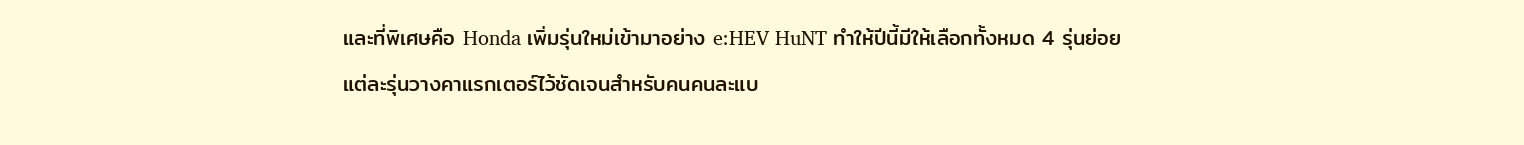และที่พิเศษคือ Honda เพิ่มรุ่นใหม่เข้ามาอย่าง e:HEV HuNT ทำให้ปีนี้มีให้เลือกทั้งหมด 4 รุ่นย่อย แต่ละรุ่นวางคาแรกเตอร์ไว้ชัดเจนสำหรับคนคนละแบ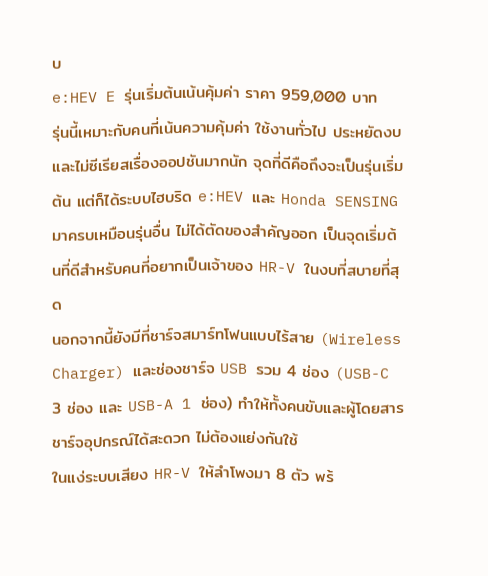บ
e:HEV E รุ่นเริ่มต้นเน้นคุ้มค่า ราคา 959,000 บาท
รุ่นนี้เหมาะกับคนที่เน้นความคุ้มค่า ใช้งานทั่วไป ประหยัดงบ และไม่ซีเรียสเรื่องออปชันมากนัก จุดที่ดีคือถึงจะเป็นรุ่นเริ่มต้น แต่ก็ได้ระบบไฮบริด e:HEV และ Honda SENSING มาครบเหมือนรุ่นอื่น ไม่ได้ตัดของสำคัญออก เป็นจุดเริ่มต้นที่ดีสำหรับคนที่อยากเป็นเจ้าของ HR-V ในงบที่สบายที่สุด
นอกจากนี้ยังมีที่ชาร์จสมาร์ทโฟนแบบไร้สาย (Wireless Charger) และช่องชาร์จ USB รวม 4 ช่อง (USB-C 3 ช่อง และ USB-A 1 ช่อง) ทำให้ทั้งคนขับและผู้โดยสารชาร์จอุปกรณ์ได้สะดวก ไม่ต้องแย่งกันใช้
ในแง่ระบบเสียง HR-V ให้ลำโพงมา 8 ตัว พร้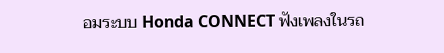อมระบบ Honda CONNECT ฟังเพลงในรถ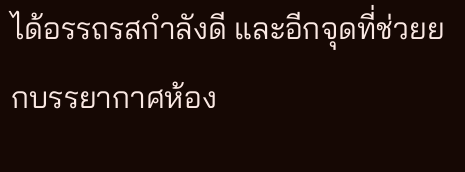ได้อรรถรสกำลังดี และอีกจุดที่ช่วยยกบรรยากาศห้อง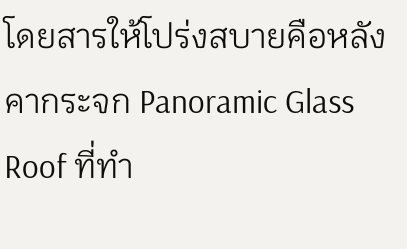โดยสารให้โปร่งสบายคือหลังคากระจก Panoramic Glass Roof ที่ทำ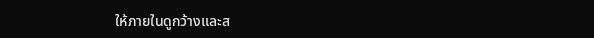ให้ภายในดูกว้างและส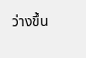ว่างขึ้น